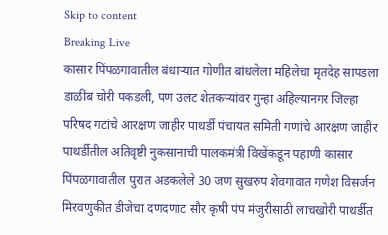Skip to content
Breaking Live
कासार पिंपळगावातील बंधार्‍यात गोणीत बांधलेला महिलेचा मृतदेह सापडला डाळींब चोरी पकडली, पण उलट शेतकर्‍यांवर गुन्हा अहिल्यानगर जिल्हा परिषद गटांचे आरक्षण जाहीर पाथर्डी पंचायत समिती गणांचे आरक्षण जाहीर पाथर्डीतील अतिवृष्टी नुकसानाची पालकमंत्री विखेंकडून पहाणी कासार पिंपळगावातील पुरात अडकलेले 30 जण सुखरुप शेवगावात गणेश विसर्जन मिरवणुकीत डीजेचा दणदणाट सौर कृषी पंप मंजुरीसाठी लाचखोरी पाथर्डीत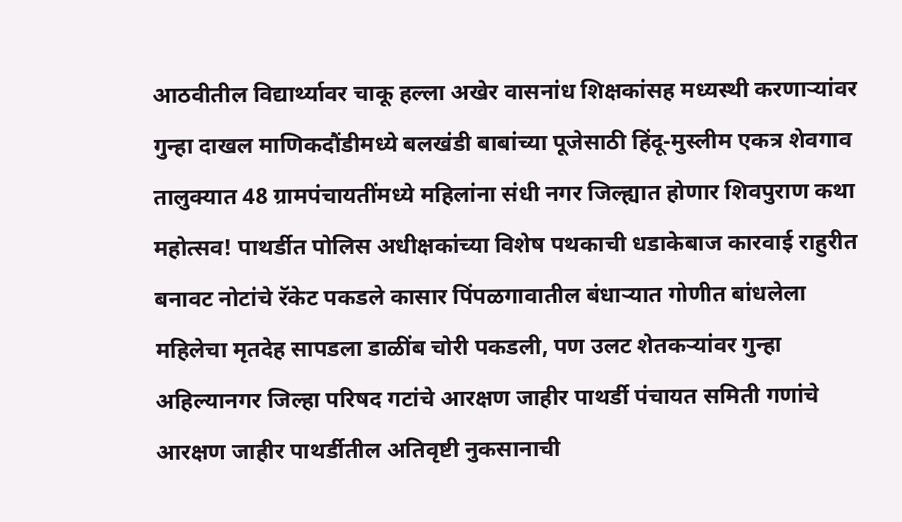आठवीतील विद्यार्थ्यावर चाकू हल्ला अखेर वासनांध शिक्षकांसह मध्यस्थी करणार्‍यांवर गुन्हा दाखल माणिकदौंडीमध्ये बलखंडी बाबांच्या पूजेसाठी हिंदू-मुस्लीम एकत्र शेवगाव तालुक्यात 48 ग्रामपंचायतींमध्ये महिलांना संधी नगर जिल्ह्यात होणार शिवपुराण कथा महोत्सव! पाथर्डीत पोलिस अधीक्षकांच्या विशेष पथकाची धडाकेबाज कारवाई राहुरीत बनावट नोटांचे रॅकेट पकडले कासार पिंपळगावातील बंधार्‍यात गोणीत बांधलेला महिलेचा मृतदेह सापडला डाळींब चोरी पकडली, पण उलट शेतकर्‍यांवर गुन्हा अहिल्यानगर जिल्हा परिषद गटांचे आरक्षण जाहीर पाथर्डी पंचायत समिती गणांचे आरक्षण जाहीर पाथर्डीतील अतिवृष्टी नुकसानाची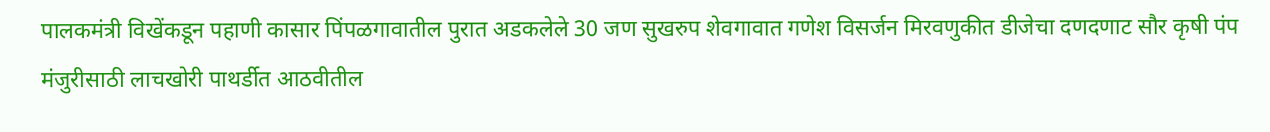पालकमंत्री विखेंकडून पहाणी कासार पिंपळगावातील पुरात अडकलेले 30 जण सुखरुप शेवगावात गणेश विसर्जन मिरवणुकीत डीजेचा दणदणाट सौर कृषी पंप मंजुरीसाठी लाचखोरी पाथर्डीत आठवीतील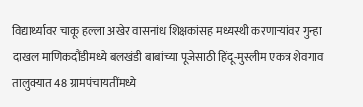विद्यार्थ्यावर चाकू हल्ला अखेर वासनांध शिक्षकांसह मध्यस्थी करणार्‍यांवर गुन्हा दाखल माणिकदौंडीमध्ये बलखंडी बाबांच्या पूजेसाठी हिंदू-मुस्लीम एकत्र शेवगाव तालुक्यात 48 ग्रामपंचायतींमध्ये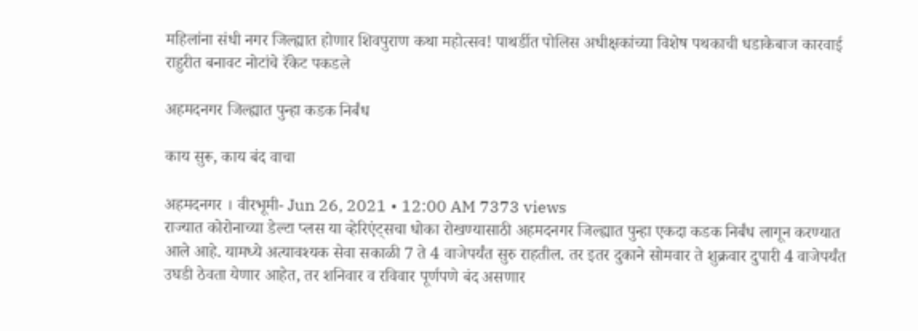महिलांना संधी नगर जिल्ह्यात होणार शिवपुराण कथा महोत्सव! पाथर्डीत पोलिस अधीक्षकांच्या विशेष पथकाची धडाकेबाज कारवाई राहुरीत बनावट नोटांचे रॅकेट पकडले

अहमदनगर जिल्ह्यात पुन्हा कडक निर्बंध

काय सुरू, काय बंद वाचा

अहमदनगर । वीरभूमी- Jun 26, 2021 • 12:00 AM 7373 views
राज्यात कोरोनाच्या डेल्टा प्लस या व्हेरिएंट्सचा धोका रोखण्यासाठी अहमदनगर जिल्ह्यात पुन्हा एकदा कडक निर्बंध लागून करण्यात आले आहे. यामध्ये अत्यावश्यक सेवा सकाळी 7 ते 4 वाजेपर्यंत सुरु राहतील. तर इतर दुकाने सोमवार ते शुक्रवार दुपारी 4 वाजेपर्यंत उघडी ठेवता येणार आहेत, तर शनिवार व रविवार पूर्णपणे बंद असणार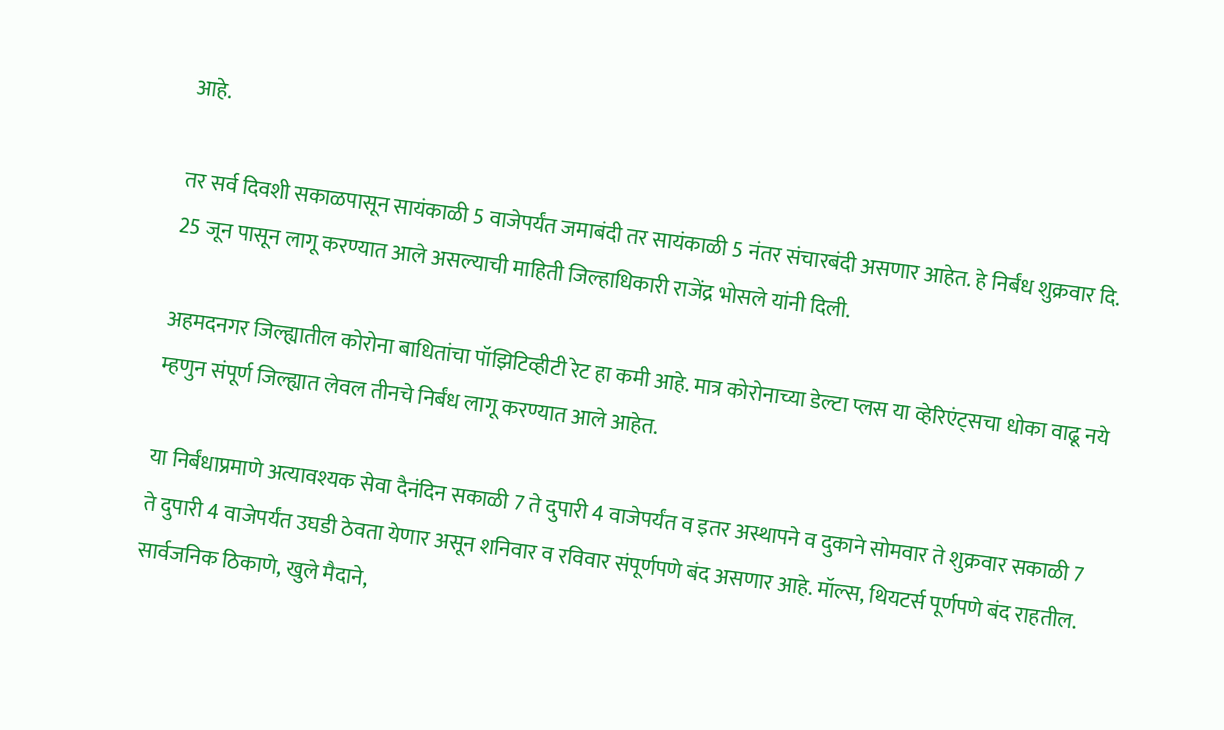आहे.

तर सर्व दिवशी सकाळपासून सायंकाळी 5 वाजेपर्यंत जमाबंदी तर सायंकाळी 5 नंतर संचारबंदी असणार आहेत. हे निर्बंध शुक्रवार दि. 25 जून पासून लागू करण्यात आले असल्याची माहिती जिल्हाधिकारी राजेंद्र भोसले यांनी दिली.

अहमदनगर जिल्ह्यातील कोरोना बाधितांचा पॉझिटिव्हीटी रेट हा कमी आहे. मात्र कोरोनाच्या डेल्टा प्लस या व्हेरिएंट्सचा धोका वाढू नये म्हणुन संपूर्ण जिल्ह्यात लेवल तीनचे निर्बंध लागू करण्यात आले आहेत.

या निर्बंधाप्रमाणे अत्यावश्यक सेवा दैनंदिन सकाळी 7 ते दुपारी 4 वाजेपर्यंत व इतर अस्थापने व दुकाने सोमवार ते शुक्रवार सकाळी 7 ते दुपारी 4 वाजेपर्यंत उघडी ठेवता येणार असून शनिवार व रविवार संपूर्णपणे बंद असणार आहे. मॉल्स, थियटर्स पूर्णपणे बंद राहतील. सार्वजनिक ठिकाणे, खुले मैदाने,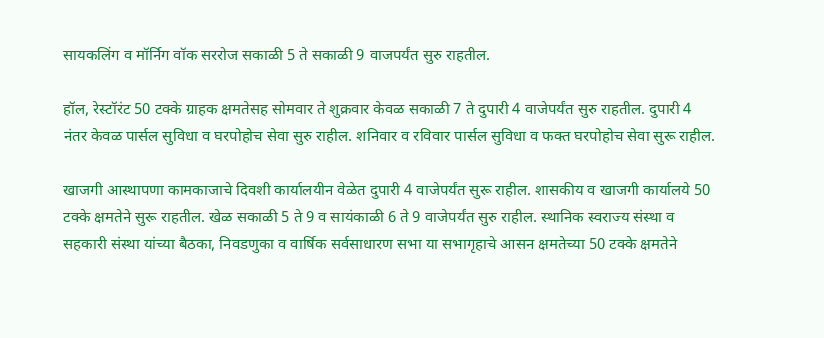सायकलिंग व मॉर्निग वॉक सररोज सकाळी 5 ते सकाळी 9 वाजपर्यंत सुरु राहतील.

हॉल, रेस्टॉरंट 50 टक्के ग्राहक क्षमतेसह सोमवार ते शुक्रवार केवळ सकाळी 7 ते दुपारी 4 वाजेपर्यंत सुरु राहतील. दुपारी 4 नंतर केवळ पार्सल सुविधा व घरपोहोच सेवा सुरु राहील. शनिवार व रविवार पार्सल सुविधा व फक्त घरपोहोच सेवा सुरू राहील.

खाजगी आस्थापणा कामकाजाचे दिवशी कार्यालयीन वेळेत दुपारी 4 वाजेपर्यंत सुरू राहील. शासकीय व खाजगी कार्यालये 50 टक्के क्षमतेने सुरू राहतील. खेळ सकाळी 5 ते 9 व सायंकाळी 6 ते 9 वाजेपर्यंत सुरु राहील. स्थानिक स्वराज्य संस्था व सहकारी संस्था यांच्या बैठका, निवडणुका व वार्षिक सर्वसाधारण सभा या सभागृहाचे आसन क्षमतेच्या 50 टक्के क्षमतेने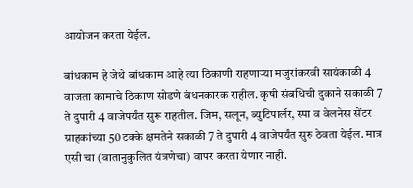आयोजन करता येईल.

बांधकाम हे जेथे बांधकाम आहे त्या ठिकाणी राहणार्‍या मजुरांकरवी सायंकाळी 4 वाजता कामाचे ठिकाण सोडणे बंधनकारक राहील. कृषी संबधिची दुकाने सकाळी 7 ते दुपारी 4 वाजेपर्यंत सुरू राहतील. जिम, सलून, ब्युटिपार्लर, स्पा व वेलनेस सेंटर ग्राहकांच्या 50 टक्के क्षमतेने सकाळी 7 ते दुपारी 4 वाजेपर्यंत सुरु ठेवता येईल. मात्र एसी चा (वातानुकुलित यंत्रणेचा) वापर करता येणार नाही.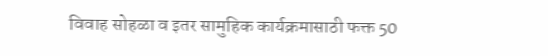विवाह सोहळा व इतर सामुहिक कार्यक्रमासाठी फक्त 50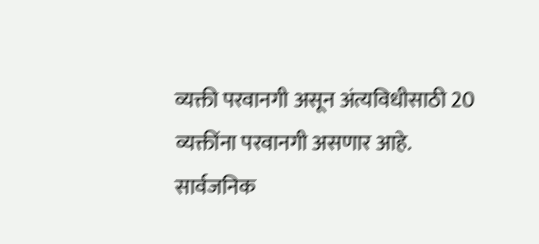व्यक्ती परवानगी असून अंत्यविधीसाठी 20 व्यक्तींना परवानगी असणार आहे. सार्वजनिक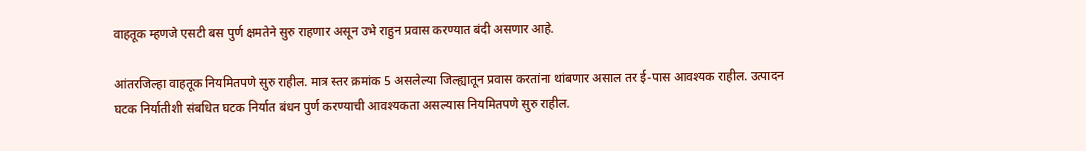वाहतूक म्हणजे एसटी बस पुर्ण क्षमतेने सुरु राहणार असून उभे राहुन प्रवास करण्यात बंदी असणार आहे.

आंतरजिल्हा वाहतूक नियमितपणे सुरु राहील. मात्र स्तर क्रमांक 5 असलेल्या जिल्ह्यातून प्रवास करतांना थांबणार असाल तर ई-पास आवश्यक राहील. उत्पादन घटक निर्यातीशी संबधित घटक निर्यात बंधन पुर्ण करण्याची आवश्यकता असल्यास नियमितपणे सुरु राहील.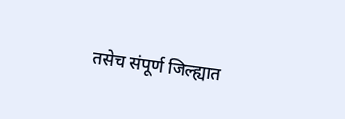तसेच संपूर्ण जिल्ह्यात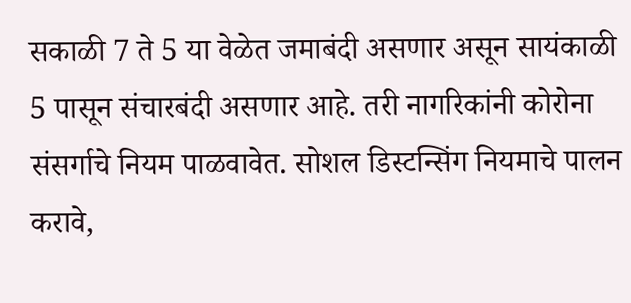सकाळी 7 ते 5 या वेळेत जमाबंदी असणार असून सायंकाळी 5 पासून संचारबंदी असणार आहे. तरी नागरिकांनी कोरोना संसर्गाचे नियम पाळवावेत. सोशल डिस्टन्सिंग नियमाचे पालन करावे,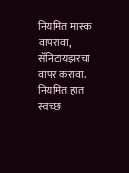नियमित मास्क वापरावा, सॅनिटायझरचा वापर करावा. नियमित हात स्वच्छ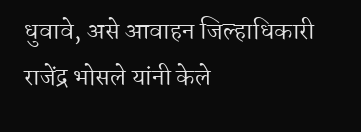धुवावे, असे आवाहन जिल्हाधिकारी राजेंद्र भोसले यांनी केले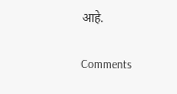आहे.

Comments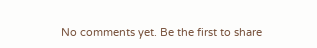No comments yet. Be the first to share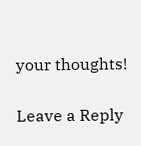your thoughts!

Leave a Reply